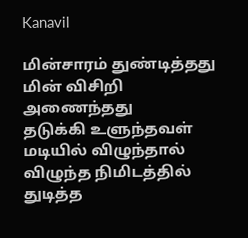Kanavil

மின்சாரம் துண்டித்தது
மின் விசிறி
அணைந்தது
தடுக்கி உளுந்தவள்
மடியில் விழுந்தால்
விழுந்த நிமிடத்தில்
துடித்த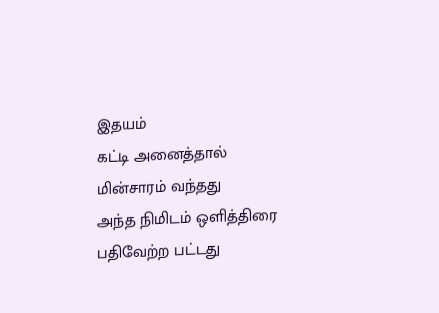இதயம்
கட்டி அனைத்தால்
மின்சாரம் வந்தது
அந்த நிமிடம் ஒளித்திரை
பதிவேற்ற பட்டது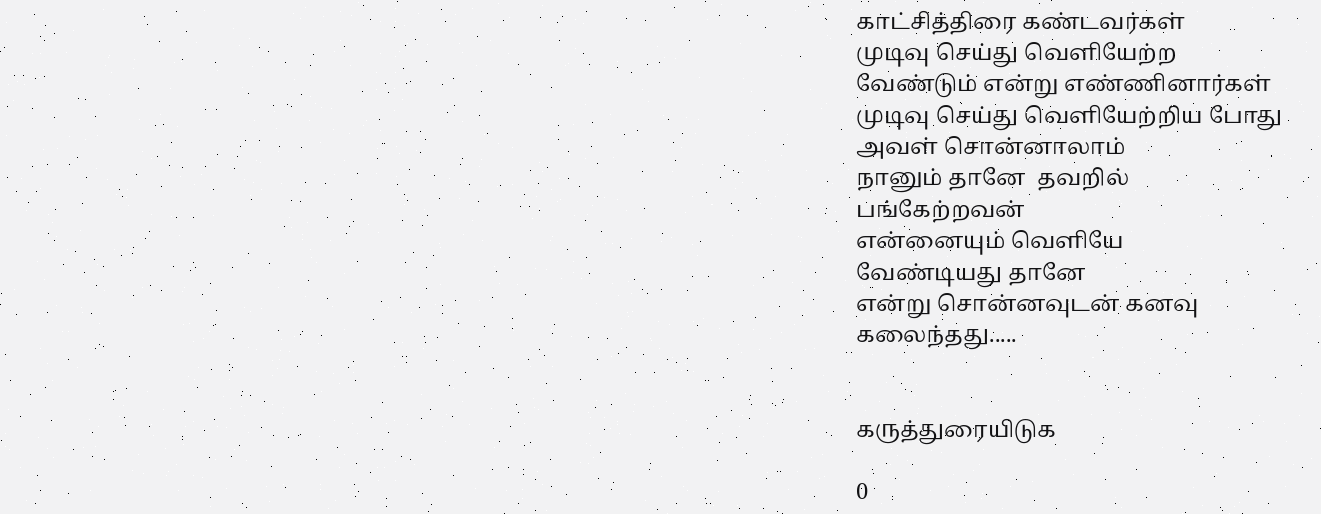காட்சித்திரை கண்டவர்கள்
முடிவு செய்து வெளியேற்ற
வேண்டும் என்று எண்ணினார்கள்
முடிவு செய்து வெளியேற்றிய போது
அவள் சொன்னாலாம்
நானும் தானே  தவறில்
பங்கேற்றவன்
என்னையும் வெளியே
வேண்டியது தானே
என்று சொன்னவுடன் கனவு
கலைந்தது.....


கருத்துரையிடுக

0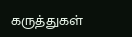கருத்துகள்